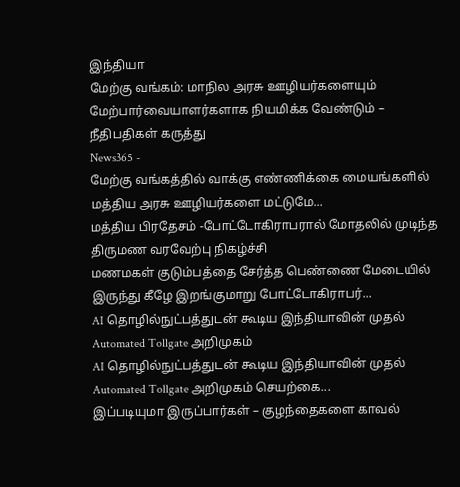இந்தியா
மேற்கு வங்கம்: மாநில அரசு ஊழியர்களையும் மேற்பார்வையாளர்களாக நியமிக்க வேண்டும் – நீதிபதிகள் கருத்து
News365 -
மேற்கு வங்கத்தில் வாக்கு எண்ணிக்கை மையங்களில் மத்திய அரசு ஊழியர்களை மட்டுமே...
மத்திய பிரதேசம் -போட்டோகிராபரால் மோதலில் முடிந்த திருமண வரவேற்பு நிகழ்ச்சி
மணமகள் குடும்பத்தை சேர்த்த பெண்ணை மேடையில் இருந்து கீழே இறங்குமாறு போட்டோகிராபர்...
AI தொழில்நுட்பத்துடன் கூடிய இந்தியாவின் முதல் Automated Tollgate அறிமுகம்
AI தொழில்நுட்பத்துடன் கூடிய இந்தியாவின் முதல் Automated Tollgate அறிமுகம் செயற்கை...
இப்படியுமா இருப்பார்கள் – குழந்தைகளை காவல்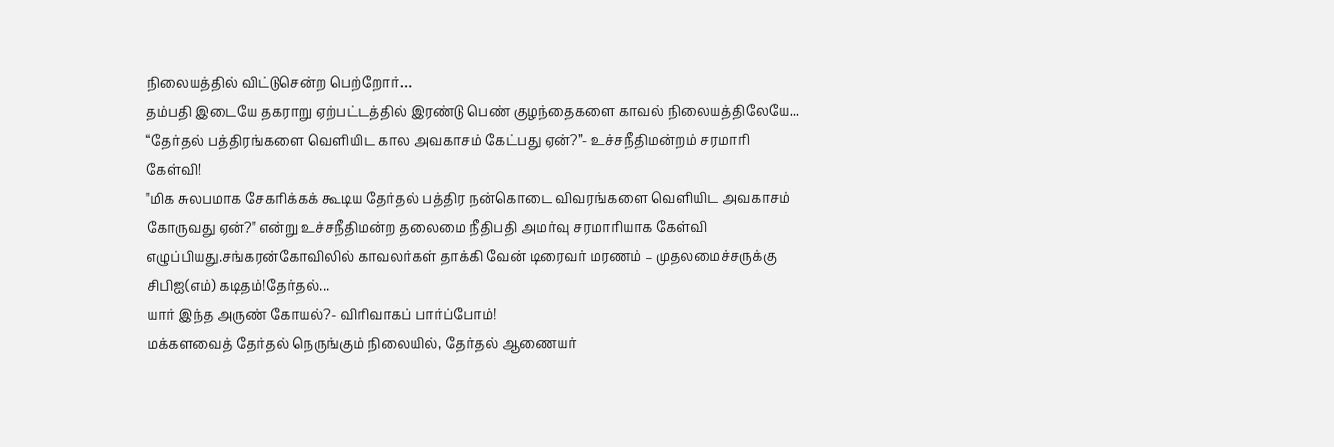நிலையத்தில் விட்டுசென்ற பெற்றோர்…
தம்பதி இடையே தகராறு ஏற்பட்டத்தில் இரண்டு பெண் குழந்தைகளை காவல் நிலையத்திலேயே...
“தேர்தல் பத்திரங்களை வெளியிட கால அவகாசம் கேட்பது ஏன்?”- உச்சநீதிமன்றம் சரமாரி கேள்வி!
"மிக சுலபமாக சேகரிக்கக் கூடிய தேர்தல் பத்திர நன்கொடை விவரங்களை வெளியிட அவகாசம் கோருவது ஏன்?" என்று உச்சநீதிமன்ற தலைமை நீதிபதி அமர்வு சரமாரியாக கேள்வி எழுப்பியது.சங்கரன்கோவிலில் காவலர்கள் தாக்கி வேன் டிரைவர் மரணம் – முதலமைச்சருக்கு சிபிஐ(எம்) கடிதம்!தேர்தல்...
யார் இந்த அருண் கோயல்?- விரிவாகப் பார்ப்போம்!
மக்களவைத் தேர்தல் நெருங்கும் நிலையில், தேர்தல் ஆணையர்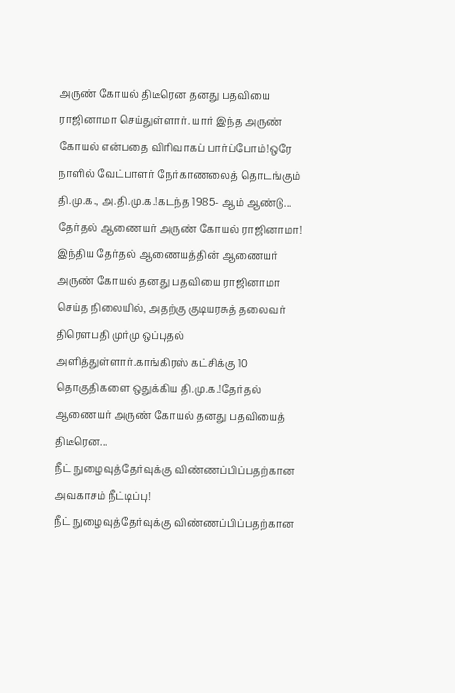அருண் கோயல் திடீரென தனது பதவியை ராஜினாமா செய்துள்ளார். யார் இந்த அருண் கோயல் என்பதை விரிவாகப் பார்ப்போம்!ஒரே நாளில் வேட்பாளர் நேர்காணலைத் தொடங்கும் தி.மு.க., அ.தி.மு.க.!கடந்த 1985- ஆம் ஆண்டு...
தேர்தல் ஆணையர் அருண் கோயல் ராஜினாமா!
இந்திய தேர்தல் ஆணையத்தின் ஆணையர் அருண் கோயல் தனது பதவியை ராஜினாமா செய்த நிலையில், அதற்கு குடியரசுத் தலைவர் திரௌபதி முர்மு ஒப்புதல் அளித்துள்ளார்.காங்கிரஸ் கட்சிக்கு 10 தொகுதிகளை ஒதுக்கிய தி.மு.க.!தேர்தல் ஆணையர் அருண் கோயல் தனது பதவியைத் திடீரென...
நீட் நுழைவுத்தேர்வுக்கு விண்ணப்பிப்பதற்கான அவகாசம் நீட்டிப்பு!
நீட் நுழைவுத்தேர்வுக்கு விண்ணப்பிப்பதற்கான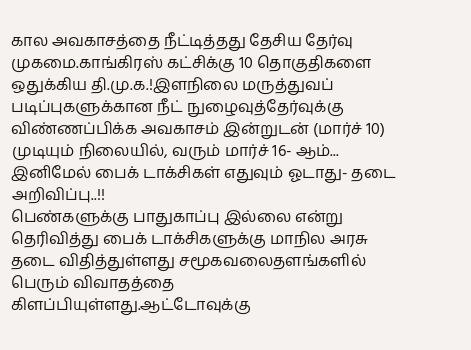கால அவகாசத்தை நீட்டித்தது தேசிய தேர்வு முகமை.காங்கிரஸ் கட்சிக்கு 10 தொகுதிகளை ஒதுக்கிய தி.மு.க.!இளநிலை மருத்துவப் படிப்புகளுக்கான நீட் நுழைவுத்தேர்வுக்கு விண்ணப்பிக்க அவகாசம் இன்றுடன் (மார்ச் 10) முடியும் நிலையில், வரும் மார்ச் 16- ஆம்...
இனிமேல் பைக் டாக்சிகள் எதுவும் ஓடாது- தடை அறிவிப்பு..!!
பெண்களுக்கு பாதுகாப்பு இல்லை என்று தெரிவித்து பைக் டாக்சிகளுக்கு மாநில அரசு தடை விதித்துள்ளது சமூகவலைதளங்களில் பெரும் விவாதத்தை கிளப்பியுள்ளது.ஆட்டோவுக்கு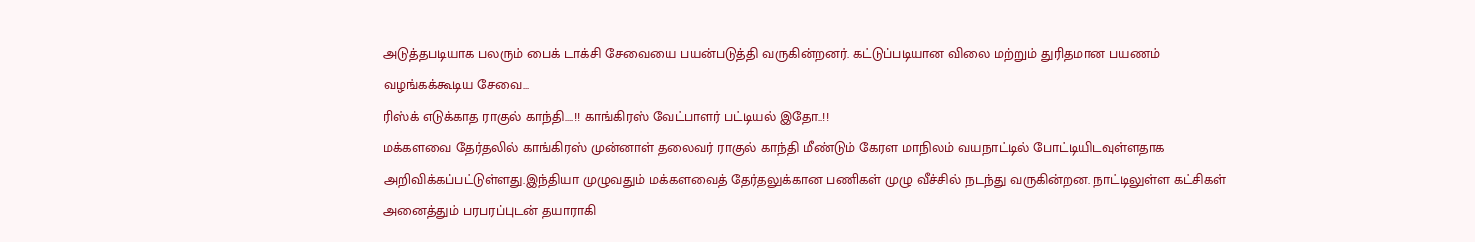அடுத்தபடியாக பலரும் பைக் டாக்சி சேவையை பயன்படுத்தி வருகின்றனர். கட்டுப்படியான விலை மற்றும் துரிதமான பயணம் வழங்கக்கூடிய சேவை...
ரிஸ்க் எடுக்காத ராகுல் காந்தி….!! காங்கிரஸ் வேட்பாளர் பட்டியல் இதோ..!!
மக்களவை தேர்தலில் காங்கிரஸ் முன்னாள் தலைவர் ராகுல் காந்தி மீண்டும் கேரள மாநிலம் வயநாட்டில் போட்டியிடவுள்ளதாக அறிவிக்கப்பட்டுள்ளது.இந்தியா முழுவதும் மக்களவைத் தேர்தலுக்கான பணிகள் முழு வீச்சில் நடந்து வருகின்றன. நாட்டிலுள்ள கட்சிகள் அனைத்தும் பரபரப்புடன் தயாராகி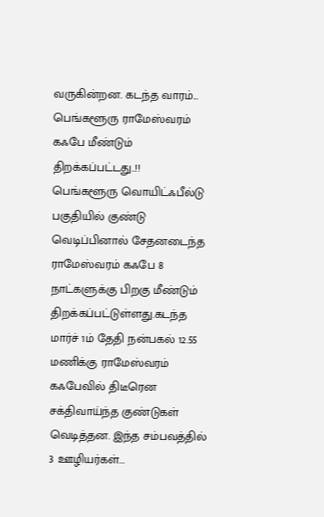வருகின்றன. கடந்த வாரம்...
பெங்களூரு ராமேஸ்வரம் கஃபே மீண்டும் திறக்கப்பட்டது..!!
பெங்களூரு வொயிட்ஃபீல்டு பகுதியில் குண்டு வெடிப்பினால் சேதனடைந்த ராமேஸ்வரம் கஃபே 8 நாட்களுக்கு பிறகு மீண்டும் திறக்கப்பட்டுள்ளது.கடந்த மார்ச் 1ம் தேதி நன்பகல் 12.55 மணிக்கு ராமேஸ்வரம் கஃபேவில் திடீரென சக்திவாய்ந்த குண்டுகள் வெடித்தன. இந்த சம்பவத்தில் 3 ஊழியர்கள்...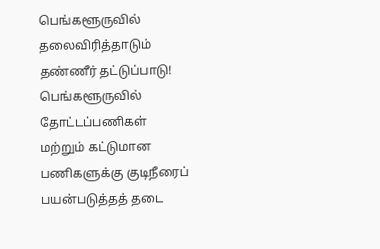பெங்களூருவில் தலைவிரித்தாடும் தண்ணீர் தட்டுப்பாடு!
பெங்களூருவில் தோட்டப்பணிகள் மற்றும் கட்டுமான பணிகளுக்கு குடிநீரைப் பயன்படுத்தத் தடை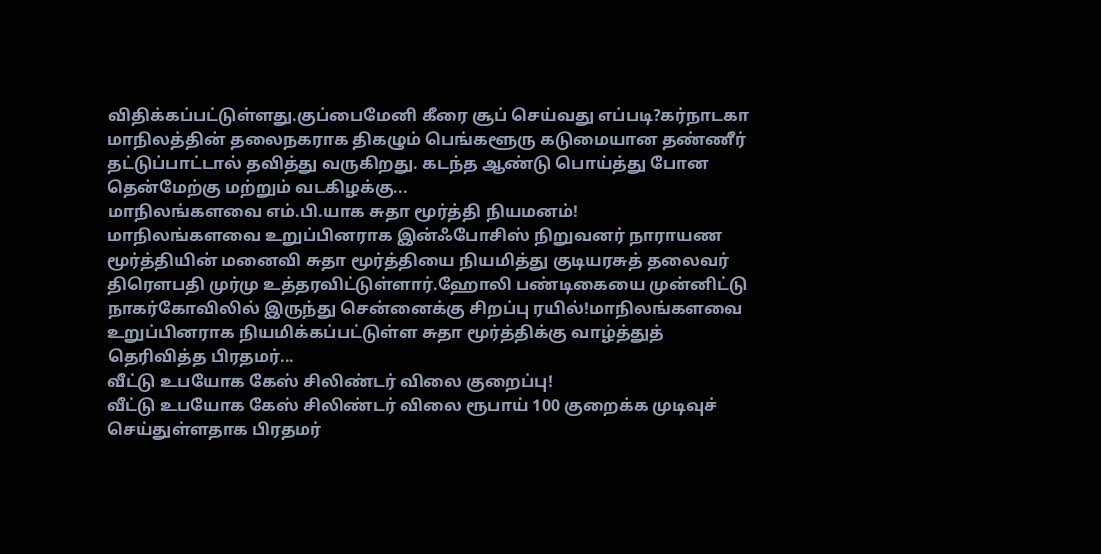விதிக்கப்பட்டுள்ளது.குப்பைமேனி கீரை சூப் செய்வது எப்படி?கர்நாடகா மாநிலத்தின் தலைநகராக திகழும் பெங்களூரு கடுமையான தண்ணீர் தட்டுப்பாட்டால் தவித்து வருகிறது. கடந்த ஆண்டு பொய்த்து போன தென்மேற்கு மற்றும் வடகிழக்கு...
மாநிலங்களவை எம்.பி.யாக சுதா மூர்த்தி நியமனம்!
மாநிலங்களவை உறுப்பினராக இன்ஃபோசிஸ் நிறுவனர் நாராயண மூர்த்தியின் மனைவி சுதா மூர்த்தியை நியமித்து குடியரசுத் தலைவர் திரௌபதி முர்மு உத்தரவிட்டுள்ளார்.ஹோலி பண்டிகையை முன்னிட்டு நாகர்கோவிலில் இருந்து சென்னைக்கு சிறப்பு ரயில்!மாநிலங்களவை உறுப்பினராக நியமிக்கப்பட்டுள்ள சுதா மூர்த்திக்கு வாழ்த்துத் தெரிவித்த பிரதமர்...
வீட்டு உபயோக கேஸ் சிலிண்டர் விலை குறைப்பு!
வீட்டு உபயோக கேஸ் சிலிண்டர் விலை ரூபாய் 100 குறைக்க முடிவுச் செய்துள்ளதாக பிரதமர்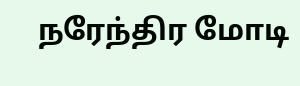நரேந்திர மோடி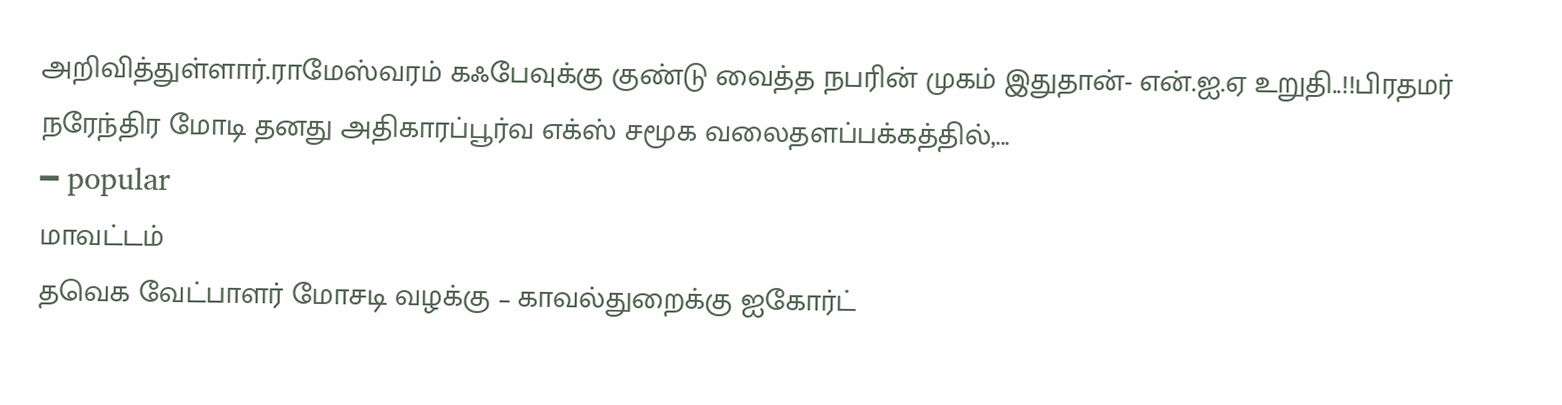அறிவித்துள்ளார்.ராமேஸ்வரம் கஃபேவுக்கு குண்டு வைத்த நபரின் முகம் இதுதான்- என்.ஐ.ஏ உறுதி..!!பிரதமர் நரேந்திர மோடி தனது அதிகாரப்பூர்வ எக்ஸ் சமூக வலைதளப்பக்கத்தில்,...
━ popular
மாவட்டம்
தவெக வேட்பாளர் மோசடி வழக்கு – காவல்துறைக்கு ஐகோர்ட்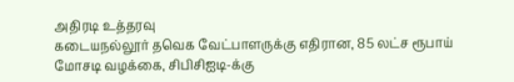அதிரடி உத்தரவு
கடையநல்லூர் தவெக வேட்பாளருக்கு எதிரான, 85 லட்ச ரூபாய் மோசடி வழக்கை, சிபிசிஐடி-க்கு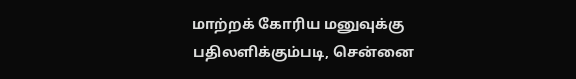மாற்றக் கோரிய மனுவுக்கு பதிலளிக்கும்படி, சென்னை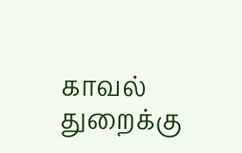காவல் துறைக்கு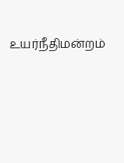உயர்நீதிமன்றம்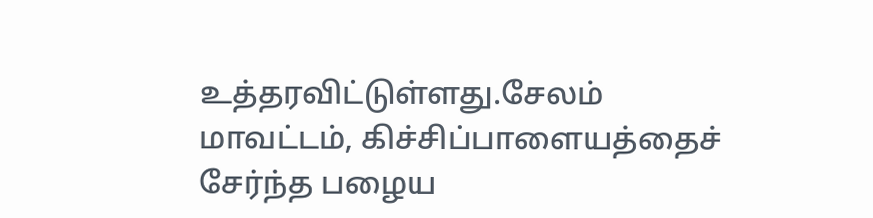உத்தரவிட்டுள்ளது.சேலம் மாவட்டம், கிச்சிப்பாளையத்தைச் சேர்ந்த பழைய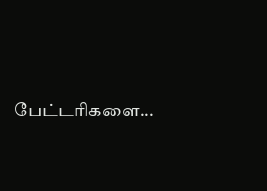பேட்டரிகளை...